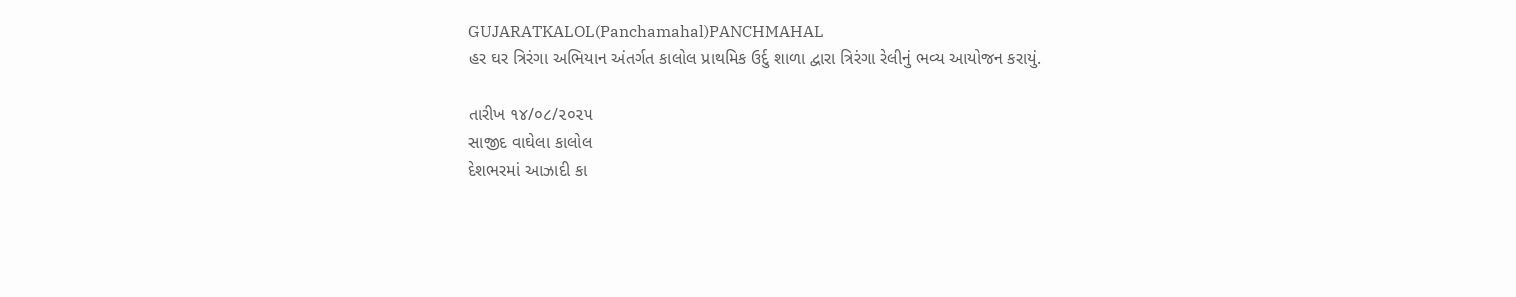GUJARATKALOL(Panchamahal)PANCHMAHAL
હર ઘર ત્રિરંગા અભિયાન અંતર્ગત કાલોલ પ્રાથમિક ઉર્દુ શાળા દ્વારા ત્રિરંગા રેલીનું ભવ્ય આયોજન કરાયું.

તારીખ ૧૪/૦૮/૨૦૨૫
સાજીદ વાઘેલા કાલોલ
દેશભરમાં આઝાદી કા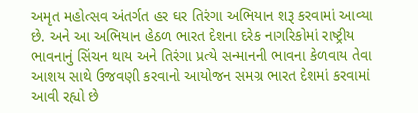અમૃત મહોત્સવ અંતર્ગત હર ઘર તિરંગા અભિયાન શરૂ કરવામાં આવ્યા છે. અને આ અભિયાન હેઠળ ભારત દેશના દરેક નાગરિકોમાં રાષ્ટ્રીય ભાવનાનું સિંચન થાય અને તિરંગા પ્રત્યે સન્માનની ભાવના કેળવાય તેવા આશય સાથે ઉજવણી કરવાનો આયોજન સમગ્ર ભારત દેશમાં કરવામાં આવી રહ્યો છે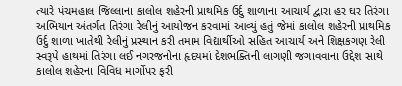ત્યારે પંચમહાલ જિલ્લાના કાલોલ શહેરની પ્રાથમિક ઉર્દુ શાળાના આચાર્ય દ્વારા હર ઘર તિરંગા અભિયાન અંતર્ગત તિરંગા રેલીનું આયોજન કરવામાં આવ્યું હતું જેમાં કાલોલ શહેરની પ્રાથમિક ઉર્દુ શાળા ખાતેથી રેલીનું પ્રસ્થાન કરી તમામ વિદ્યાર્થીઓ સહિત આચાર્ય અને શિક્ષકગણ રેલી સ્વરૂપે હાથમાં તિરંગા લઈ નગરજનોના હૃદયમાં દેશભક્તિની લાગણી જગાવવાના ઉદ્દેશ સાથે કાલોલ શહેરના વિવિધ માર્ગોપર ફરી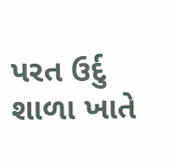પરત ઉર્દુ શાળા ખાતે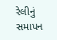રેલીનું સમાપન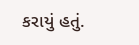કરાયું હતું.